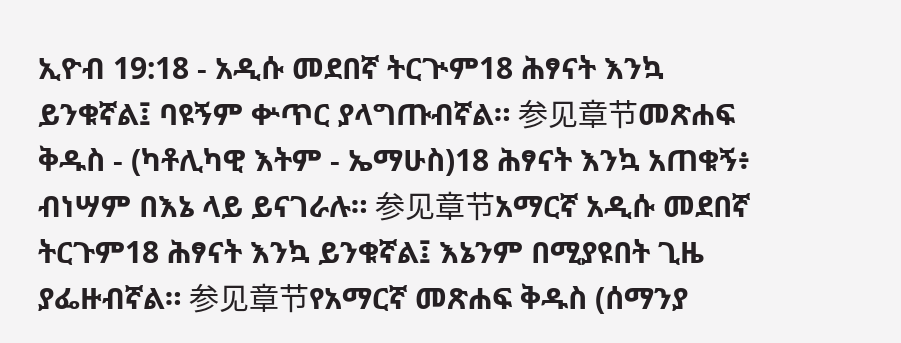ኢዮብ 19:18 - አዲሱ መደበኛ ትርጒም18 ሕፃናት እንኳ ይንቁኛል፤ ባዩኝም ቍጥር ያላግጡብኛል። 参见章节መጽሐፍ ቅዱስ - (ካቶሊካዊ እትም - ኤማሁስ)18 ሕፃናት እንኳ አጠቁኝ፥ ብነሣም በእኔ ላይ ይናገራሉ። 参见章节አማርኛ አዲሱ መደበኛ ትርጉም18 ሕፃናት እንኳ ይንቁኛል፤ እኔንም በሚያዩበት ጊዜ ያፌዙብኛል። 参见章节የአማርኛ መጽሐፍ ቅዱስ (ሰማንያ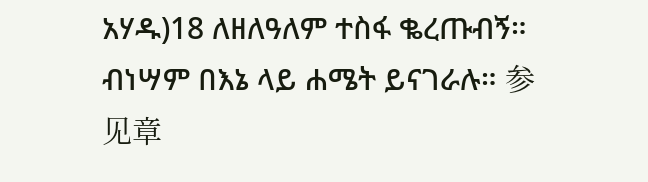አሃዱ)18 ለዘለዓለም ተስፋ ቈረጡብኝ። ብነሣም በእኔ ላይ ሐሜት ይናገራሉ። 参见章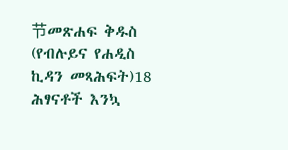节መጽሐፍ ቅዱስ (የብሉይና የሐዲስ ኪዳን መጻሕፍት)18 ሕፃናቶች እንኳ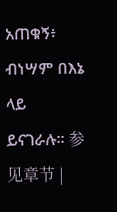አጠቁኝ፥ ብነሣም በእኔ ላይ ይናገራሉ። 参见章节 |